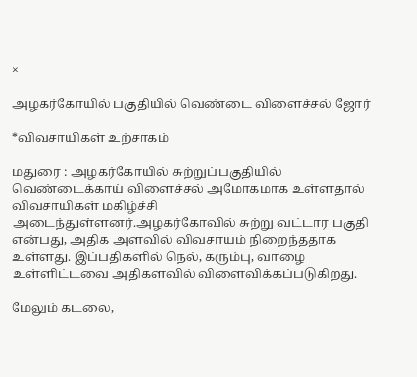×

அழகர்கோயில் பகுதியில் வெண்டை விளைச்சல் ஜோர்

*விவசாயிகள் உற்சாகம்

மதுரை : அழகர்கோயில் சுற்றுப்பகுதியில் வெண்டைக்காய் விளைச்சல் அமோகமாக உள்ளதால் விவசாயிகள் மகிழ்ச்சி அடைந்துள்ளனர்.அழகர்கோவில் சுற்று வட்டார பகுதி என்பது, அதிக அளவில் விவசாயம் நிறைந்ததாக உள்ளது. இப்பதிகளில் நெல், கரும்பு, வாழை உள்ளிட்டவை அதிகளவில் விளைவிக்கப்படுகிறது.

மேலும் கடலை,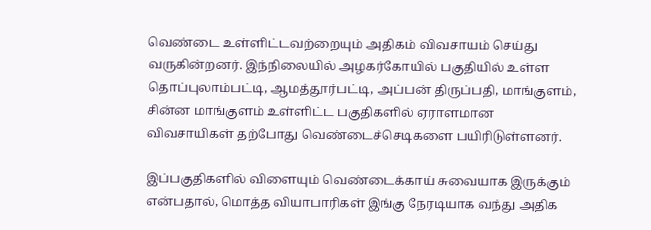வெண்டை உள்ளிட்டவற்றையும் அதிகம் விவசாயம் செய்து வருகின்றனர். இந்நிலையில் அழகர்கோயில் பகுதியில் உள்ள தொப்புலாம்பட்டி, ஆமத்தூர்பட்டி, அப்பன் திருப்பதி, மாங்குளம், சின்ன மாங்குளம் உள்ளிட்ட பகுதிகளில் ஏராளமான விவசாயிகள் தற்போது வெண்டைச்செடிகளை பயிரிடுள்ளனர்.

இப்பகுதிகளில் விளையும் வெண்டைக்காய் சுவையாக இருக்கும் என்பதால், மொத்த வியாபாரிகள் இங்கு நேரடியாக வந்து அதிக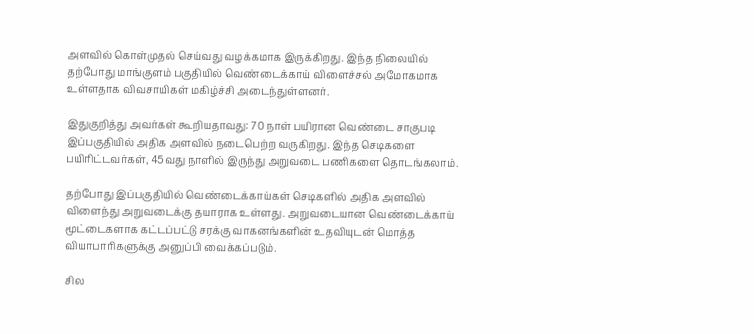அளவில் கொள்முதல் செய்வது வழக்கமாக இருக்கிறது. இந்த நிலையில் தற்போது மாங்குளம் பகுதியில் வெண்டைக்காய் விளைச்சல் அமோகமாக உள்ளதாக விவசாயிகள் மகிழ்ச்சி அடைந்துள்ளனர்.

இதுகுறித்து அவர்கள் கூறியதாவது: 70 நாள் பயிரான வெண்டை சாகுபடி இப்பகுதியில் அதிக அளவில் நடைபெற்ற வருகிறது. இந்த செடிகளை பயிரிட்டவர்கள், 45வது நாளில் இருந்து அறுவடை பணிகளை தொடங்கலாம்.

தற்போது இப்பகுதியில் வெண்டைக்காய்கள் செடிகளில் அதிக அளவில் விளைந்து அறுவடைக்கு தயாராக உள்ளது. அறுவடையான வெண்டைக்காய் மூட்டைகளாக கட்டப்பட்டு சரக்கு வாகனங்களின் உதவியுடன் மொத்த வியாபாரிகளுக்கு அனுப்பி வைக்கப்படும்.

சில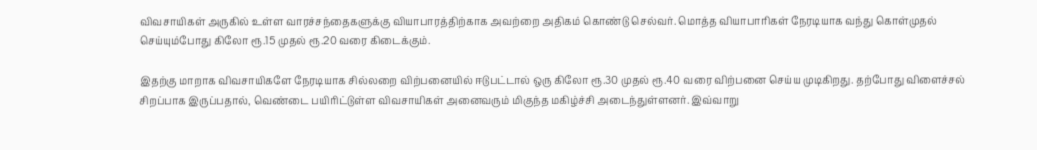விவசாயிகள் அருகில் உள்ள வாரச்சந்தைகளுக்கு வியாபாரத்திற்காக அவற்றை அதிகம் கொண்டு செல்வர். மொத்த வியாபாரிகள் நேரடியாக வந்து கொள்முதல் செய்யும்போது கிலோ ரூ.15 முதல் ரூ.20 வரை கிடைக்கும்.

இதற்கு மாறாக விவசாயிகளே நேரடியாக சில்லறை விற்பனையில் ஈடுபட்டால் ஒரு கிலோ ரூ.30 முதல் ரூ.40 வரை விற்பனை செய்ய முடிகிறது. தற்போது விளைச்சல் சிறப்பாக இருப்பதால், வெண்டை பயிரிட்டுள்ள விவசாயிகள் அனைவரும் மிகுந்த மகிழ்ச்சி அடைந்துள்ளனர். இவ்வாறு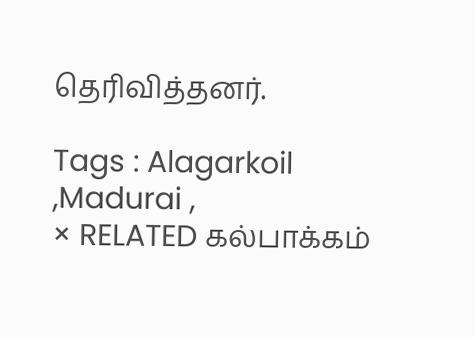தெரிவித்தனர்.

Tags : Alagarkoil ,Madurai ,
× RELATED கல்பாக்கம்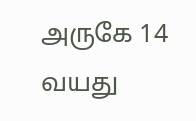அருகே 14 வயது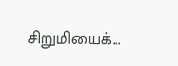சிறுமியைக்...